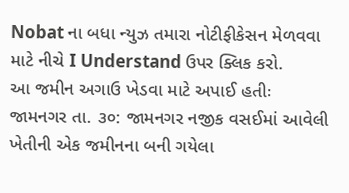Nobat ના બધા ન્યુઝ તમારા નોટીફીકેસન મેળવવા માટે નીચે I Understand ઉપર ક્લિક કરો.
આ જમીન અગાઉ ખેડવા માટે અપાઈ હતીઃ
જામનગર તા. ૩૦: જામનગર નજીક વસઈમાં આવેલી ખેતીની એક જમીનના બની ગયેલા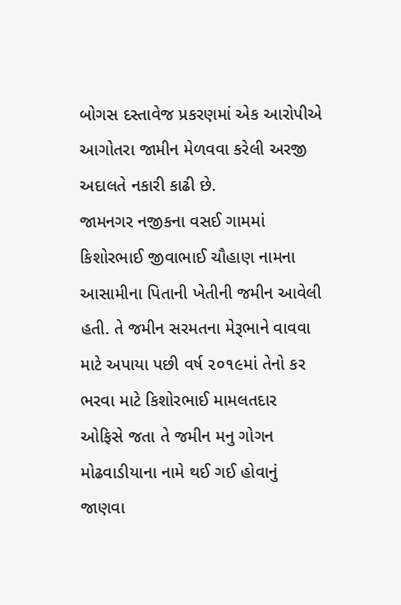બોગસ દસ્તાવેજ પ્રકરણમાં એક આરોપીએ આગોતરા જામીન મેળવવા કરેલી અરજી અદાલતે નકારી કાઢી છે.
જામનગર નજીકના વસઈ ગામમાં કિશોરભાઈ જીવાભાઈ ચૌહાણ નામના આસામીના પિતાની ખેતીની જમીન આવેલી હતી. તે જમીન સરમતના મેરૂભાને વાવવા માટે અપાયા પછી વર્ષ ૨૦૧૯માં તેનો કર ભરવા માટે કિશોરભાઈ મામલતદાર ઓફિસે જતા તે જમીન મનુ ગોગન મોઢવાડીયાના નામે થઈ ગઈ હોવાનું જાણવા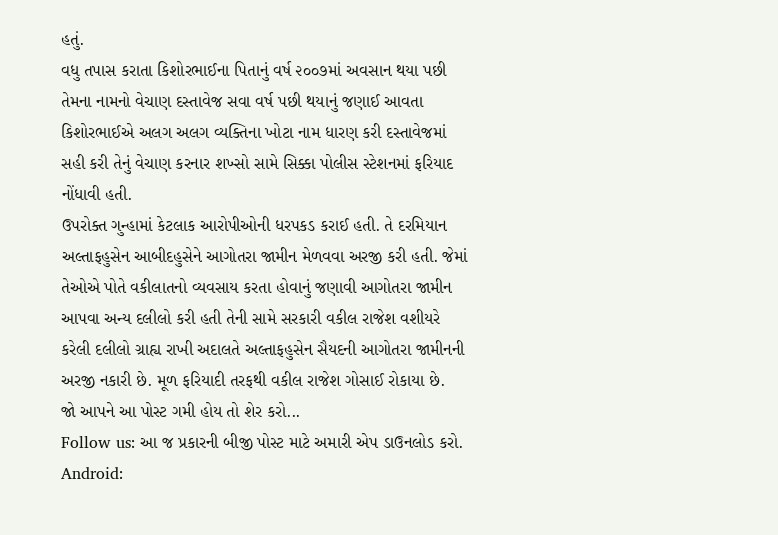હતું.
વધુ તપાસ કરાતા કિશોરભાઈના પિતાનું વર્ષ ૨૦૦૭માં અવસાન થયા પછી તેમના નામનો વેચાણ દસ્તાવેજ સવા વર્ષ પછી થયાનું જણાઈ આવતા કિશોરભાઈએ અલગ અલગ વ્યક્તિના ખોટા નામ ધારણ કરી દસ્તાવેજમાં સહી કરી તેનું વેચાણ કરનાર શખ્સો સામે સિક્કા પોલીસ સ્ટેશનમાં ફરિયાદ નોંધાવી હતી.
ઉપરોક્ત ગુન્હામાં કેટલાક આરોપીઓની ધરપકડ કરાઈ હતી. તે દરમિયાન અલ્તાફહુસેન આબીદહુસેને આગોતરા જામીન મેળવવા અરજી કરી હતી. જેમાં તેઓએ પોતે વકીલાતનો વ્યવસાય કરતા હોવાનું જણાવી આગોતરા જામીન આપવા અન્ય દલીલો કરી હતી તેની સામે સરકારી વકીલ રાજેશ વશીયરે કરેલી દલીલો ગ્રાહ્ય રાખી અદાલતે અલ્તાફહુસેન સૈયદની આગોતરા જામીનની અરજી નકારી છે. મૂળ ફરિયાદી તરફથી વકીલ રાજેશ ગોસાઈ રોકાયા છે.
જો આપને આ પોસ્ટ ગમી હોય તો શેર કરો...
Follow us: આ જ પ્રકારની બીજી પોસ્ટ માટે અમારી એપ ડાઉનલોડ કરો.
Android: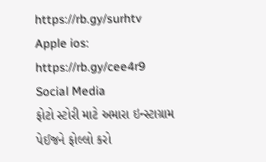https://rb.gy/surhtv
Apple ios: https://rb.gy/cee4r9
Social Media
ફોટો સ્ટોરી માટે અમારા ઇન્સ્ટાગ્રામ પેઈજને ફોલ્લો કરો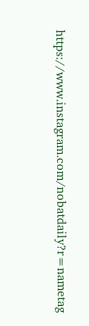https://www.instagram.com/nobatdaily?r=nametag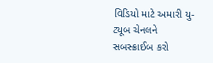વિડિયો માટે અમારી યુ-ટ્યૂબ ચેનલને સબસ્ક્રાઈબ કરો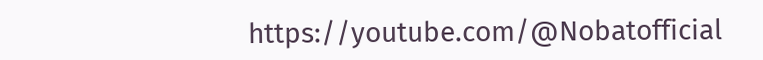https://youtube.com/@Nobatofficial